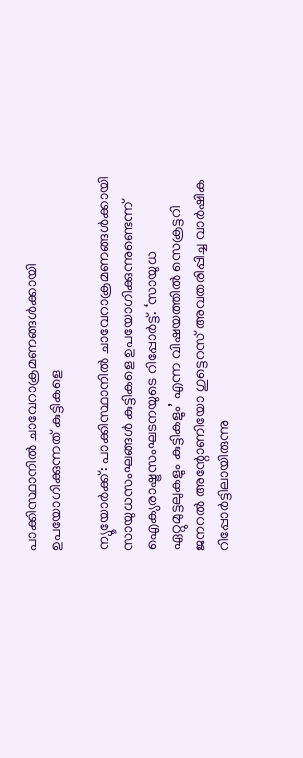പാക്കിസ്ഥാനില്‍ ചാവേറാക്രമണങ്ങള്‍ക്കായി ഉപയോഗിക്കുന്നത് കുട്ടികളെ

ന്യൂയോര്‍ക്ക്: പാക്കിസ്ഥാനില്‍ ചാവേറാക്രമണങ്ങള്‍ക്കായി സായുധസംഘങ്ങള്‍ കുട്ടികളെ ഉപയോഗിക്കുന്നുണ്ടെന്ന് ഐക്യരാഷ്ട്രസംഘടനയുടെ റിപ്പോര്‍ട്ട്. ‘സായുധ ഏറ്റുമുട്ടലുകളും കുട്ടികളും’ എന്ന വിഷയത്തില്‍ സെക്രട്ടറി ജനറല്‍ അന്റോണിയോ ഗുട്ടെറസ് അവതരിപ്പിച്ച വാര്‍ഷിക റിപ്പോര്‍ട്ടിലായിരുന്നു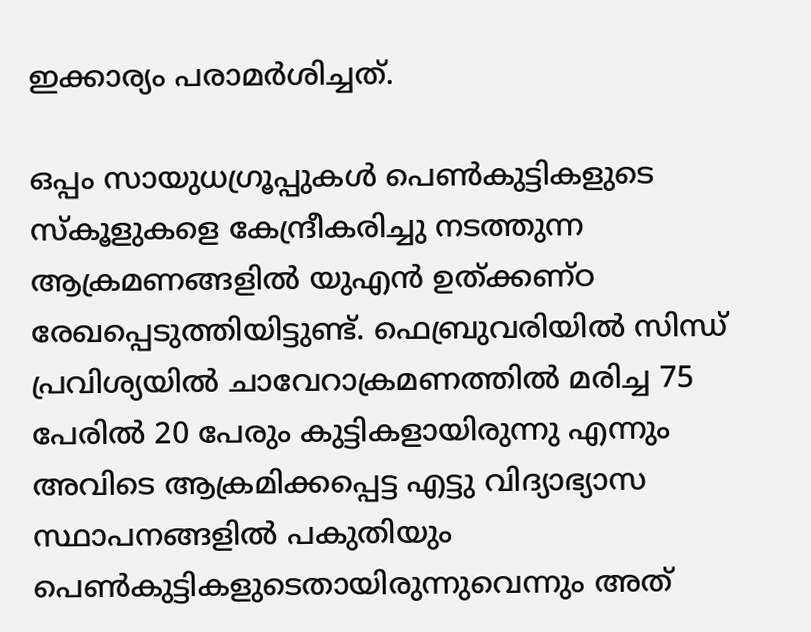ഇക്കാര്യം പരാമര്‍ശിച്ചത്.

ഒപ്പം സായുധഗ്രൂപ്പുകള്‍ പെണ്‍കുട്ടികളുടെ സ്‌കൂളുകളെ കേന്ദ്രീകരിച്ചു നടത്തുന്ന ആക്രമണങ്ങളില്‍ യുഎന്‍ ഉത്ക്കണ്ഠ രേഖപ്പെടുത്തിയിട്ടുണ്ട്. ഫെബ്രുവരിയില്‍ സിന്ധ് പ്രവിശ്യയില്‍ ചാവേറാക്രമണത്തില്‍ മരിച്ച 75 പേരില്‍ 20 പേരും കുട്ടികളായിരുന്നു എന്നും അവിടെ ആക്രമിക്കപ്പെട്ട എട്ടു വിദ്യാഭ്യാസ സ്ഥാപനങ്ങളില്‍ പകുതിയും പെണ്‍കുട്ടികളുടെതായിരുന്നുവെന്നും അത്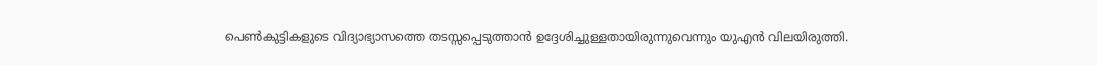പെണ്‍കുട്ടികളുടെ വിദ്യാഭ്യാസത്തെ തടസ്സപ്പെടുത്താന്‍ ഉദ്ദേശിച്ചുള്ളതായിരുന്നുവെന്നും യുഎന്‍ വിലയിരുത്തി.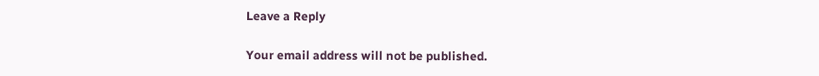Leave a Reply

Your email address will not be published.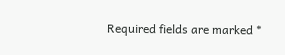Required fields are marked *